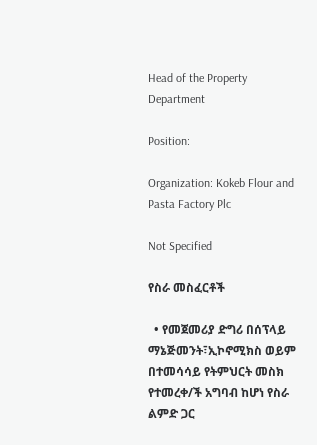Head of the Property Department

Position:

Organization: Kokeb Flour and Pasta Factory Plc

Not Specified

የስራ መስፈርቶች

  • የመጀመሪያ ድግሪ በሰፕላይ ማኔጅመንት፣ኢኮኖሚክስ ወይም በተመሳሳይ የትምህርት መስክ የተመረቀ/ች አግባብ ከሆነ የስራ ልምድ ጋር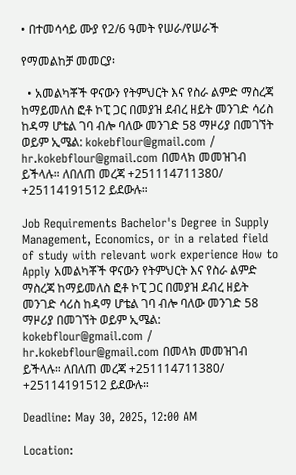• በተመሳሳይ ሙያ የ2/6 ዓመት የሠራ/የሠራች

የማመልከቻ መመርያ፡

  • አመልካቾች ዋናውን የትምህርት እና የስራ ልምድ ማስረጃ ከማይመለስ ፎቶ ኮፒ ጋር በመያዝ ደብረ ዘይት መንገድ ሳሪስ ከዳማ ሆቴል ገባ ብሎ ባለው መንገድ 58 ማዞሪያ በመገኘት ወይም ኢሜል: kokebflour@gmail.com / hr.kokebflour@gmail.com በመላክ መመዝገብ ይችላሉ። ለበለጠ መረጃ +251114711380/ +25114191512 ይደውሉ።

Job Requirements Bachelor's Degree in Supply Management, Economics, or in a related field of study with relevant work experience How to Apply አመልካቾች ዋናውን የትምህርት እና የስራ ልምድ ማስረጃ ከማይመለስ ፎቶ ኮፒ ጋር በመያዝ ደብረ ዘይት መንገድ ሳሪስ ከዳማ ሆቴል ገባ ብሎ ባለው መንገድ 58 ማዞሪያ በመገኘት ወይም ኢሜል: kokebflour@gmail.com / hr.kokebflour@gmail.com በመላክ መመዝገብ ይችላሉ። ለበለጠ መረጃ +251114711380/ +25114191512 ይደውሉ።

Deadline: May 30, 2025, 12:00 AM

Location: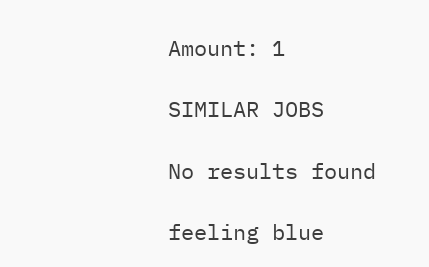Amount: 1

SIMILAR JOBS

No results found

feeling blue